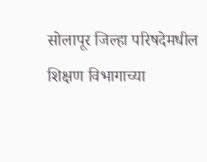सोलापूर जिल्हा परिषदेमधील शिक्षण विभागाच्या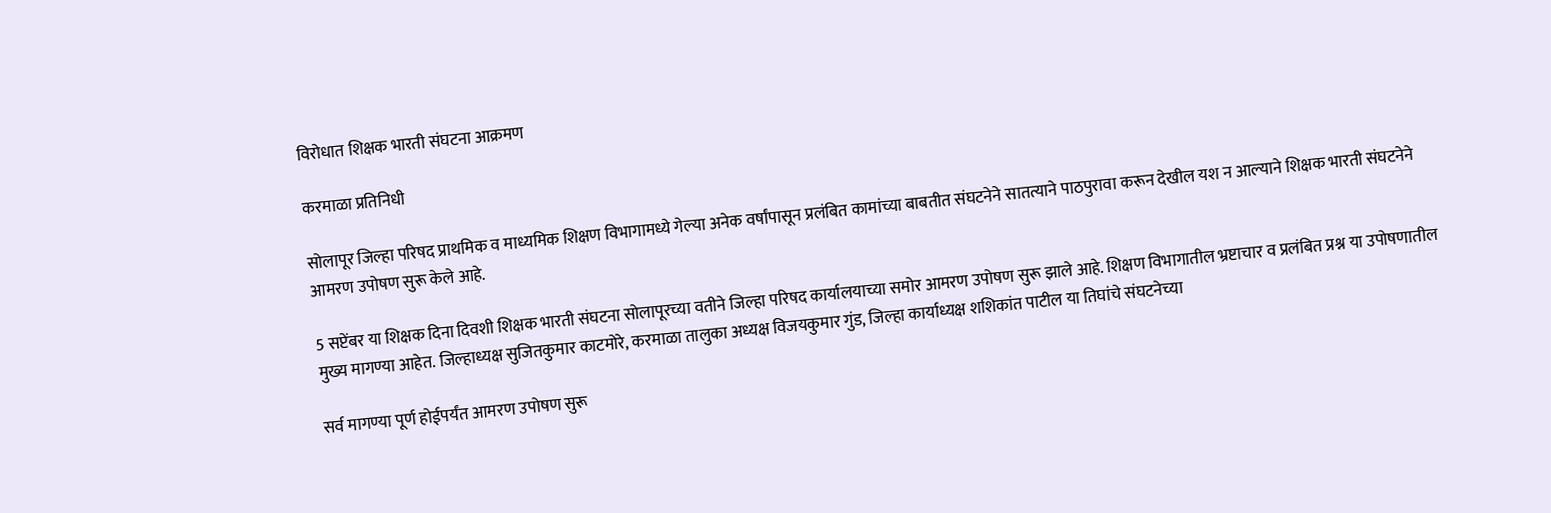विरोधात शिक्षक भारती संघटना आक्रमण

करमाळा प्रतिनिधी

सोलापूर जिल्हा परिषद प्राथमिक व माध्यमिक शिक्षण विभागामध्ये गेल्या अनेक वर्षांपासून प्रलंबित कामांच्या बाबतीत संघटनेने सातत्याने पाठपुरावा करून देखील यश न आल्याने शिक्षक भारती संघटनेने आमरण उपोषण सुरू केले आहे.

5 सप्टेंबर या शिक्षक दिना दिवशी शिक्षक भारती संघटना सोलापूरच्या वतीने जिल्हा परिषद कार्यालयाच्या समोर आमरण उपोषण सुरू झाले आहे. शिक्षण विभागातील भ्रष्टाचार व प्रलंबित प्रश्न या उपोषणातील मुख्य मागण्या आहेत. जिल्हाध्यक्ष सुजितकुमार काटमोरे, करमाळा तालुका अध्यक्ष विजयकुमार गुंड, जिल्हा कार्याध्यक्ष शशिकांत पाटील या तिघांचे संघटनेच्या

सर्व मागण्या पूर्ण होईपर्यंत आमरण उपोषण सुरू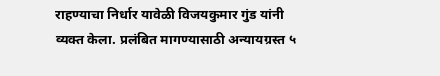राहण्याचा निर्धार यावेळी विजयकुमार गुंड यांनी व्यक्त केला. प्रलंबित मागण्यासाठी अन्यायग्रस्त ५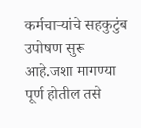कर्मचाऱ्यांचे सहकुटुंब उपोषण सुरू आहे.जशा मागण्या पूर्ण होतील तसे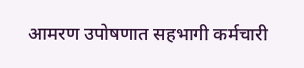आमरण उपोषणात सहभागी कर्मचारी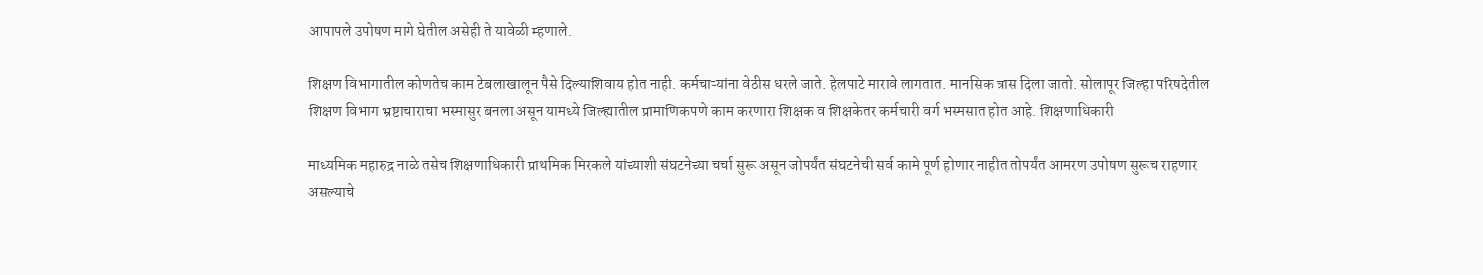आपापले उपोषण मागे घेतील असेही ते यावेळी म्हणाले.

शिक्षण विभागातील कोणतेच काम टेबलाखालून पैसे दिल्याशिवाय होत नाही. कर्मचाऱ्यांना वेठीस धरले जाते. हेलपाटे मारावे लागतात. मानसिक त्रास दिला जातो. सोलापूर जिल्हा परिषदेतील शिक्षण विभाग भ्रष्टाचाराचा भस्मासुर बनला असून यामध्ये जिल्ह्यातील प्रामाणिकपणे काम करणारा शिक्षक व शिक्षकेतर कर्मचारी वर्ग भस्मसात होत आहे. शिक्षणाधिकारी

माध्यमिक महारुद्र नाळे तसेच शिक्षणाधिकारी प्राथमिक मिरकले यांच्याशी संघटनेच्या चर्चा सुरू असून जोपर्यंत संघटनेची सर्व कामे पूर्ण होणार नाहीत तोपर्यंत आमरण उपोषण सुरूच राहणार असल्याचे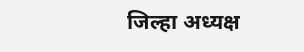जिल्हा अध्यक्ष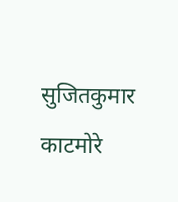सुजितकुमार काटमोरे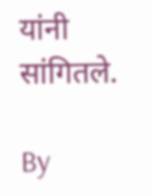यांनी सांगितले.

By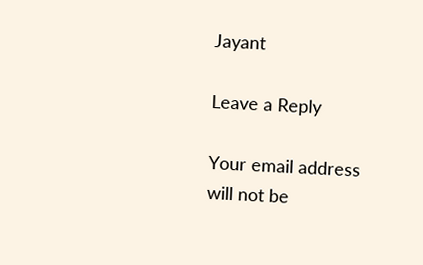Jayant

Leave a Reply

Your email address will not be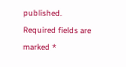published. Required fields are marked *